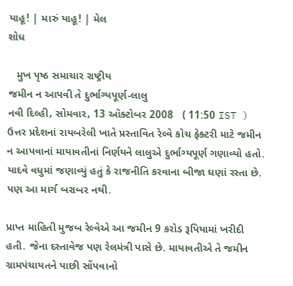યાહૂ! | મારું યાહૂ! | મેલ
શોધ

   મુખ પૃષ્ઠ સમાચાર રાષ્ટ્રીય
જમીન ન આપવી તે દુર્ભાગ્યપૂર્ણ-લાલુ
નવી દિલ્હી, સોમવાર, 13 ઑક્ટોબર 2008   ( 11:50 IST )
ઉત્તર પ્રદેશનાં રાયબરેલી ખાતે પ્રસ્તાવિત રેલ્વે કોચ ફેક્ટરી માટે જમીન ન આપવાનાં માયાવતીનાં નિર્ણયને લાલુએ દુર્ભાગ્યપૂર્ણ ગણાવ્યો હતો. યાદવે વધુમાં જણાવ્યું હતું કે રાજનીતિ કરવાના બીજા ઘણાં રસ્તા છે. પણ આ માર્ગ બરાબર નથી.

પ્રાપ્ત માહિતી મુજબ રેલ્વેએ આ જમીન 9 કરોડ રૂપિયામાં ખરીદી હતી. જેના દસ્તાવેજ પણ રેલમંત્રી પાસે છે. માયાવતીએ તે જમીન ગ્રામપંચાયતને પાછી સોંપવાનો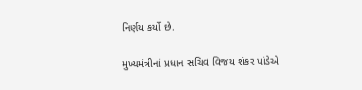નિર્ણય કર્યો છે.

મુખ્યમંત્રીનાં પ્રધાન સચિવ વિજય શંકર પાંડેએ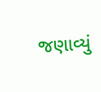જણાવ્યું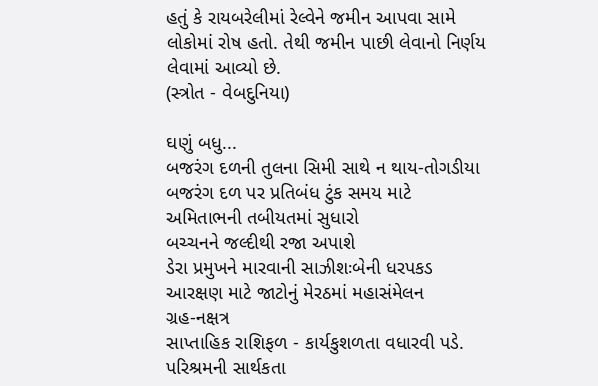હતું કે રાયબરેલીમાં રેલ્વેને જમીન આપવા સામે લોકોમાં રોષ હતો. તેથી જમીન પાછી લેવાનો નિર્ણય લેવામાં આવ્યો છે.
(સ્ત્રોત - વેબદુનિયા)

ઘણું બધુ...
બજરંગ દળની તુલના સિમી સાથે ન થાય-તોગડીયા
બજરંગ દળ પર પ્રતિબંધ ટુંક સમય માટે
અમિતાભની તબીયતમાં સુધારો
બચ્ચનને જલ્દીથી રજા અપાશે
ડેરા પ્રમુખને મારવાની સાઝીશઃબેની ધરપકડ
આરક્ષણ માટે જાટોનું મેરઠમાં મહાસંમેલન
ગ્રહ-નક્ષત્ર
સાપ્તાહિક રાશિફળ - કાર્યકુશળતા વધારવી પડે. પરિશ્રમની સાર્થકતા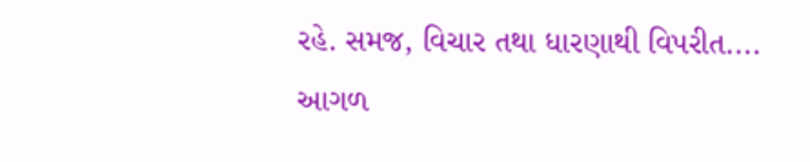રહે. સમજ, વિચાર તથા ધારણાથી વિપરીત....
આગળ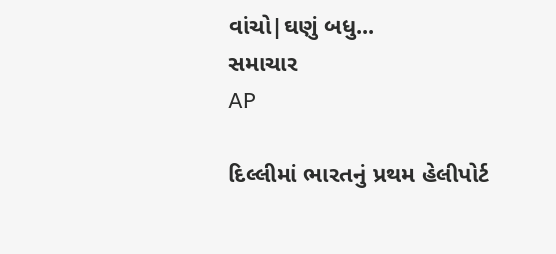વાંચો|ઘણું બધુ...
સમાચાર
AP

દિલ્લીમાં ભારતનું પ્રથમ હેલીપોર્ટ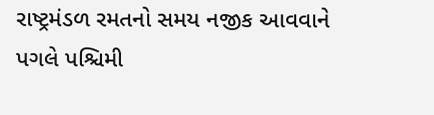રાષ્ટ્રમંડળ રમતનો સમય નજીક આવવાને પગલે પશ્ચિમી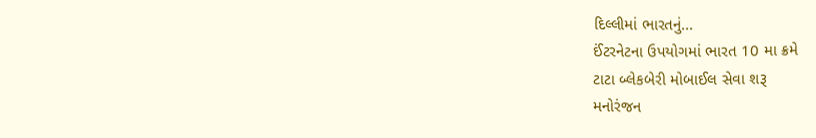દિલ્લીમાં ભારતનું...
ઈંટરનેટના ઉપયોગમાં ભારત 10 મા ક્રમે
ટાટા બ્લેકબેરી મોબાઈલ સેવા શરૂ
મનોરંજન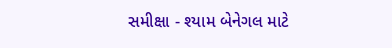સમીક્ષા - શ્યામ બેનેગલ માટે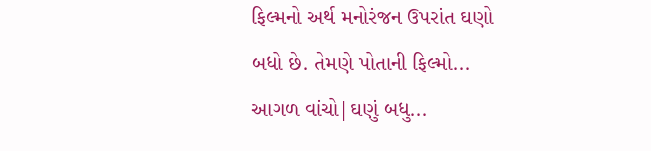ફિલ્મનો અર્થ મનોરંજન ઉપરાંત ઘણો બધો છે. તેમણે પોતાની ફિલ્મો...
આગળ વાંચો|ઘણું બધુ...